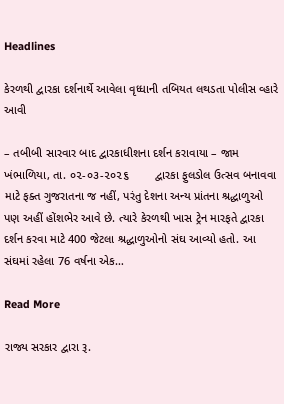Headlines

કેરળથી દ્વારકા દર્શનાર્થે આવેલા વૃધ્ધાની તબિયત લથડતા પોલીસ વ્હારે આવી

– તબીબી સારવાર બાદ દ્વારકાધીશના દર્શન કરાવાયા – જામ ખંભાળિયા, તા. ૦૨-૦૩-૨૦૨૬        દ્વારકા ફુલડોલ ઉત્સવ બનાવવા માટે ફક્ત ગુજરાતના જ નહીં, પરંતુ દેશના અન્ય પ્રાંતના શ્રદ્ધાળુઓ પણ અહીં હોંશભેર આવે છે. ત્યારે કેરળથી ખાસ ટ્રેન મારફતે દ્વારકા દર્શન કરવા માટે 400 જેટલા શ્રદ્ધાળુઓનો સંઘ આવ્યો હતો. આ સંઘમાં રહેલા 76 વર્ષના એક…

Read More

રાજ્ય સરકાર દ્વારા રૂ.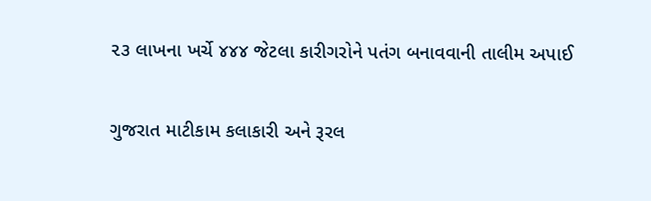૨૩ લાખના ખર્ચે ૪૪૪ જેટલા કારીગરોને પતંગ બનાવવાની તાલીમ અપાઈ

ગુજરાત માટીકામ કલાકારી અને રૂરલ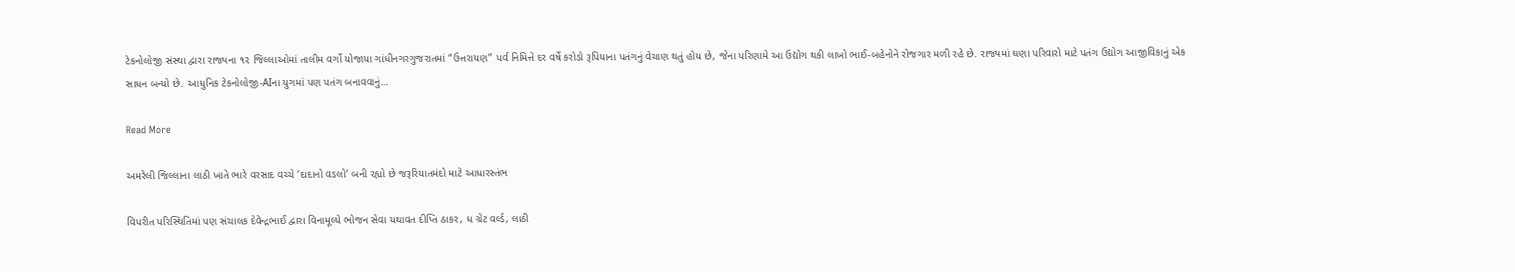ટેકનોલોજી સંસ્થા દ્વારા રાજ્યના ૧૨ જિલ્લાઓમાં તાલીમ વર્ગો યોજાયા ગાંધીનગરગુજરાતમાં “ઉત્તરાયણ” પર્વ નિમિત્તે દર વર્ષે કરોડો રૂપિયાના પતંગનું વેચાણ થતું હોય છે, જેના પરિણામે આ ઉદ્યોગ થકી લાખો ભાઈ-બહેનોને રોજગાર મળી રહે છે. રાજ્યમાં ઘણા પરિવારો માટે પતંગ ઉદ્યોગ આજીવિકાનું એક સાધન બન્યો છે. આધુનિક ટેકનોલોજી-AIના યુગમાં પણ પતંગ બનાવવાનું…

Read More

અમરેલી જિલ્લાના લાઠી ખાતે ભારે વરસાદ વચ્ચે ‘દાદાનો વડલો’ બની રહ્યો છે જરૂરિયાતમંદો માટે આધારસ્તંભ

વિપરીત પરિસ્થિતિમાં પણ સંચાલક દેવેન્દ્રભાઈ દ્વારા વિનામૂલ્યે ભોજન સેવા યથાવત દીપ્તિ ઠાકર, ધ ગ્રેટ વર્લ્ડ, લાઠી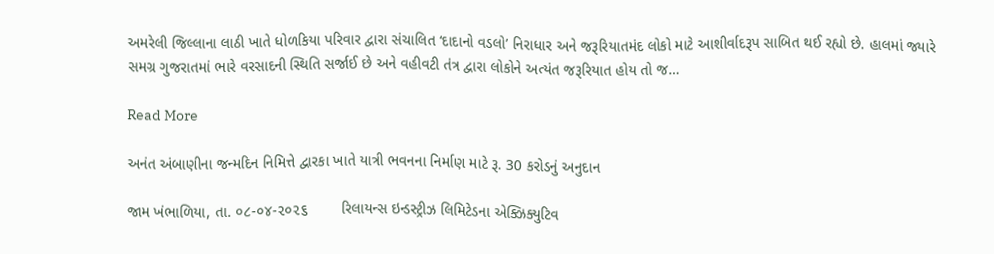અમરેલી જિલ્લાના લાઠી ખાતે ધોળકિયા પરિવાર દ્વારા સંચાલિત ‘દાદાનો વડલો’ નિરાધાર અને જરૂરિયાતમંદ લોકો માટે આશીર્વાદરૂપ સાબિત થઈ રહ્યો છે. હાલમાં જ્યારે સમગ્ર ગુજરાતમાં ભારે વરસાદની સ્થિતિ સર્જાઈ છે અને વહીવટી તંત્ર દ્વારા લોકોને અત્યંત જરૂરિયાત હોય તો જ…

Read More

અનંત અંબાણીના જન્મદિન નિમિત્તે દ્વારકા ખાતે યાત્રી ભવનના નિર્માણ માટે રૂ. 30 કરોડનું અનુદાન

જામ ખંભાળિયા, તા. ૦૮-૦૪-૨૦૨૬        રિલાયન્સ ઇન્ડસ્ટ્રીઝ લિમિટેડના એક્ઝિક્યુટિવ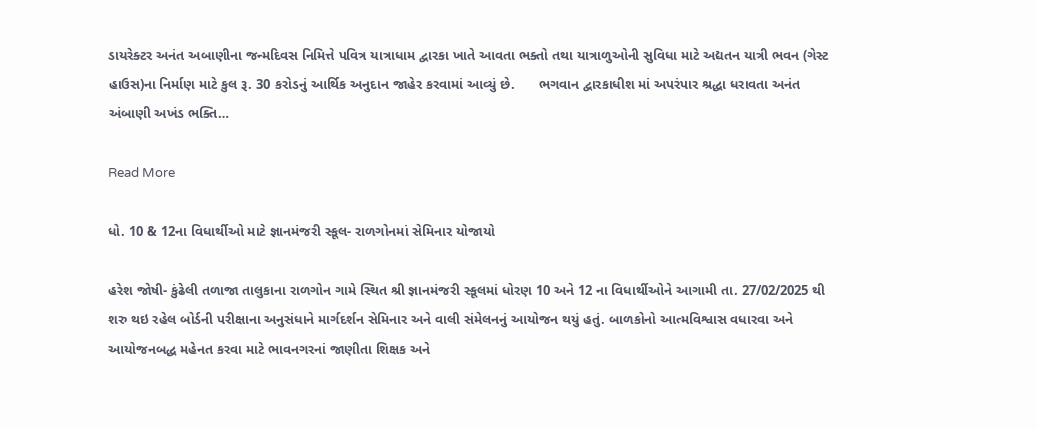ડાયરેક્ટર અનંત અબાણીના જન્મદિવસ નિમિત્તે પવિત્ર યાત્રાધામ દ્વારકા ખાતે આવતા ભક્તો તથા યાત્રાળુઓની સુવિધા માટે અદ્યતન યાત્રી ભવન (ગેસ્ટ હાઉસ)ના નિર્માણ માટે કુલ રૂ. 30 કરોડનું આર્થિક અનુદાન જાહેર કરવામાં આવ્યું છે.      ભગવાન દ્વારકાધીશ માં અપરંપાર શ્રદ્ધા ધરાવતા અનંત અંબાણી અખંડ ભક્તિ…

Read More

ધો. 10 & 12ના વિધાર્થીઓ માટે જ્ઞાનમંજરી સ્કૂલ- રાળગોનમાં સેમિનાર યોજાયો

હરેશ જોષી- કુંઢેલી તળાજા તાલુકાના રાળગોન ગામે સ્થિત શ્રી જ્ઞાનમંજરી સ્કૂલમાં ધોરણ 10 અને 12 ના વિધાર્થીઓને આગામી તા. 27/02/2025 થી શરુ થઇ રહેલ બોર્ડની પરીક્ષાના અનુસંધાને માર્ગદર્શન સેમિનાર અને વાલી સંમેલનનું આયોજન થયું હતું. બાળકોનો આત્મવિશ્વાસ વધારવા અને આયોજનબદ્ધ મહેનત કરવા માટે ભાવનગરનાં જાણીતા શિક્ષક અને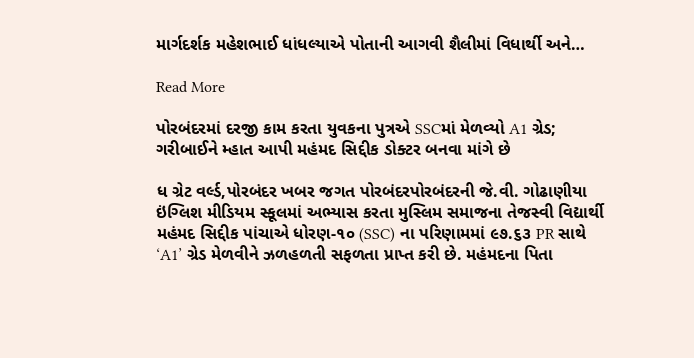માર્ગદર્શક મહેશભાઈ ધાંધલ્યાએ પોતાની આગવી શૈલીમાં વિધાર્થી અને…

Read More

પોરબંદરમાં દરજી કામ કરતા યુવકના પુત્રએ SSCમાં મેળવ્યો A1 ગ્રેડ; ગરીબાઈને મ્હાત આપી મહંમદ સિદ્દીક ડોક્ટર બનવા માંગે છે

ધ ગ્રેટ વર્લ્ડ,પોરબંદર ખબર જગત પોરબંદરપોરબંદરની જે.વી. ગોઢાણીયા ઇંગ્લિશ મીડિયમ સ્કૂલમાં અભ્યાસ કરતા મુસ્લિમ સમાજના તેજસ્વી વિદ્યાર્થી મહંમદ સિદ્દીક પાંચાએ ધોરણ-૧૦ (SSC) ના પરિણામમાં ૯૭.૬૩ PR સાથે ‘A1’ ગ્રેડ મેળવીને ઝળહળતી સફળતા પ્રાપ્ત કરી છે. મહંમદના પિતા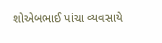શોએબભાઈ પાંચા વ્યવસાયે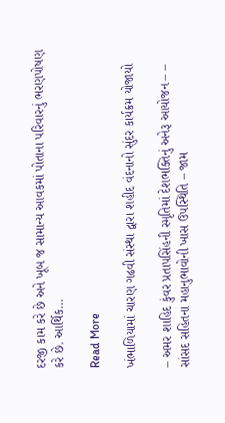દરજી કામ કરે છે અને ખૂબ જ સામાન્ય આવકમાં પોતાના પરિવારનું ભરણપોષણ કરે છે. આર્થિક…

Read More

ખંભાળિયામાં ચારણ ગઢવી સંસ્થા દ્વારા શહીદ વંદનાનો સુંદર કાર્યક્રમ યોજાયો

– અમર શાહિદ કુંવર પ્રતાપસિંહની સ્મૃતિમાં દેશભક્તિનું અનેરૂ આયોજન – – સાંસદ સહિતના મહાનુભાવોની ખાસ ઉપસ્થિતિ – જામ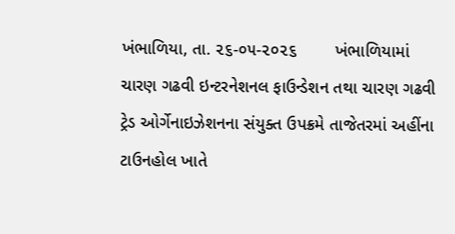ખંભાળિયા, તા. ૨૬-૦૫-૨૦૨૬        ખંભાળિયામાં ચારણ ગઢવી ઇન્ટરનેશનલ ફાઉન્ડેશન તથા ચારણ ગઢવી ટ્રેડ ઓર્ગેનાઇઝેશનના સંયુક્ત ઉપક્રમે તાજેતરમાં અહીંના ટાઉનહોલ ખાતે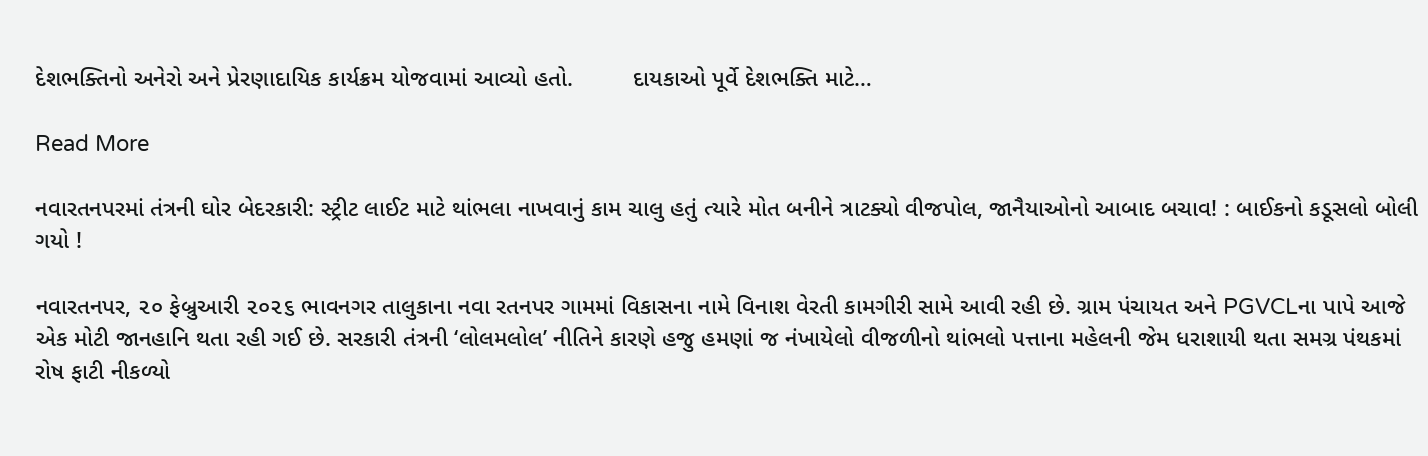દેશભક્તિનો અનેરો અને પ્રેરણાદાયિક કાર્યક્રમ યોજવામાં આવ્યો હતો.         દાયકાઓ પૂર્વે દેશભક્તિ માટે…

Read More

નવારતનપરમાં તંત્રની ઘોર બેદરકારી: સ્ટ્રીટ લાઈટ માટે થાંભલા નાખવાનું કામ ચાલુ હતું ત્યારે મોત બનીને ત્રાટક્યો વીજપોલ, જાનૈયાઓનો આબાદ બચાવ! : બાઈકનો કડૂસલો બોલી ગયો !

નવારતનપર, ૨૦ ફેબ્રુઆરી ૨૦૨૬ ભાવનગર તાલુકાના નવા રતનપર ગામમાં વિકાસના નામે વિનાશ વેરતી કામગીરી સામે આવી રહી છે. ગ્રામ પંચાયત અને PGVCLના પાપે આજે એક મોટી જાનહાનિ થતા રહી ગઈ છે. સરકારી તંત્રની ‘લોલમલોલ’ નીતિને કારણે હજુ હમણાં જ નંખાયેલો વીજળીનો થાંભલો પત્તાના મહેલની જેમ ધરાશાયી થતા સમગ્ર પંથકમાં રોષ ફાટી નીકળ્યો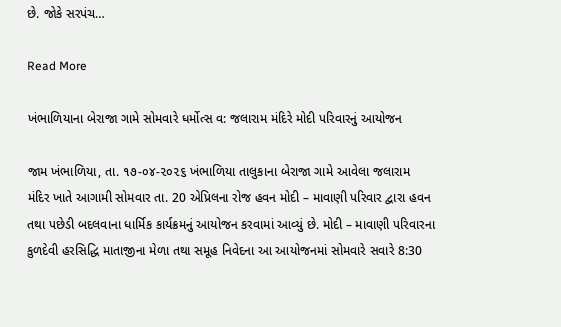છે. જોકે સરપંચ…

Read More

ખંભાળિયાના બેરાજા ગામે સોમવારે ધર્મોત્સ વ: જલારામ મંદિરે મોદી પરિવારનું આયોજન

જામ ખંભાળિયા, તા. ૧૭-૦૪-૨૦૨૬ ખંભાળિયા તાલુકાના બેરાજા ગામે આવેલા જલારામ મંદિર ખાતે આગામી સોમવાર તા. 20 એપ્રિલના રોજ હવન મોદી – માવાણી પરિવાર દ્વારા હવન તથા પછેડી બદલવાના ધાર્મિક કાર્યક્રમનું આયોજન કરવામાં આવ્યું છે. મોદી – માવાણી પરિવારના કુળદેવી હરસિદ્ધિ માતાજીના મેળા તથા સમૂહ નિવેદના આ આયોજનમાં સોમવારે સવારે 8:30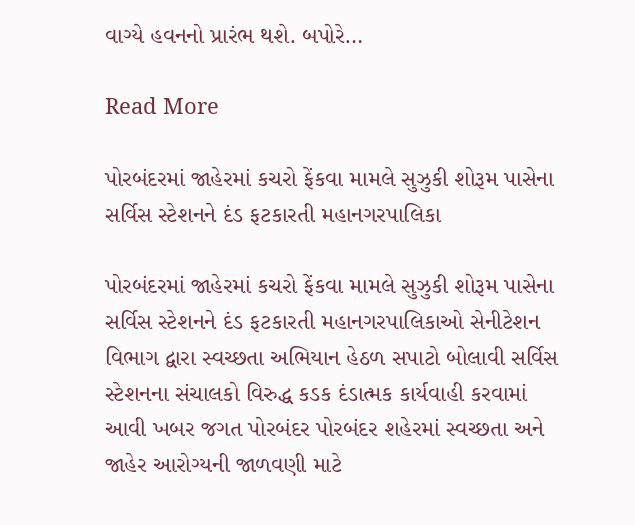વાગ્યે હવનનો પ્રારંભ થશે. બપોરે…

Read More

પોરબંદરમાં જાહેરમાં કચરો ફેંકવા મામલે સુઝુકી શોરૂમ પાસેના સર્વિસ સ્ટેશનને દંડ ફટકારતી મહાનગરપાલિકા

પોરબંદરમાં જાહેરમાં કચરો ફેંકવા મામલે સુઝુકી શોરૂમ પાસેના સર્વિસ સ્ટેશનને દંડ ફટકારતી મહાનગરપાલિકાઓ સેનીટેશન વિભાગ દ્વારા સ્વચ્છતા અભિયાન હેઠળ સપાટો બોલાવી સર્વિસ સ્ટેશનના સંચાલકો વિરુદ્ધ કડક દંડાત્મક કાર્યવાહી કરવામાં આવી ખબર જગત પોરબંદર પોરબંદર શહેરમાં સ્વચ્છતા અને જાહેર આરોગ્યની જાળવણી માટે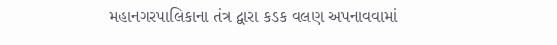મહાનગરપાલિકાના તંત્ર દ્વારા કડક વલણ અપનાવવામાં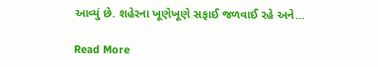આવ્યું છે. શહેરના ખૂણેખૂણે સફાઈ જળવાઈ રહે અને…

Read More